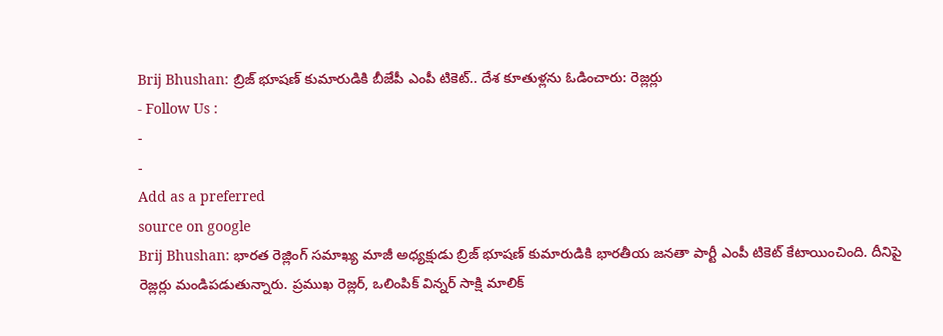Brij Bhushan: బ్రిజ్ భూషణ్ కుమారుడికి బీజేపీ ఎంపీ టికెట్.. దేశ కూతుళ్లను ఓడించారు: రెజ్లర్లు
- Follow Us :
-
-
Add as a preferred
source on google
Brij Bhushan: భారత రెజ్లింగ్ సమాఖ్య మాజీ అధ్యక్షుడు బ్రిజ్ భూషణ్ కుమారుడికి భారతీయ జనతా పార్టీ ఎంపీ టికెట్ కేటాయించింది. దీనిపై రెజ్లర్లు మండిపడుతున్నారు. ప్రముఖ రెజ్లర్, ఒలింపిక్ విన్నర్ సాక్షి మాలిక్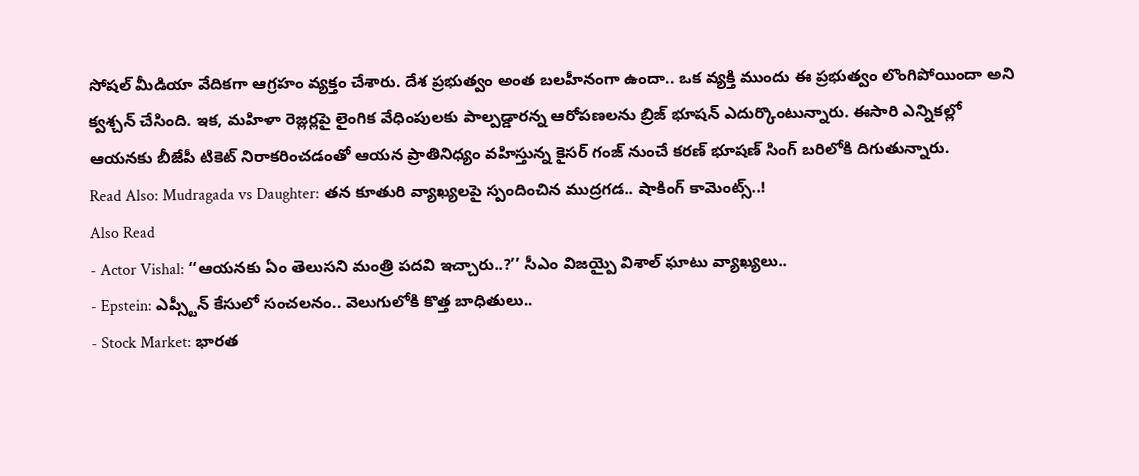సోషల్ మీడియా వేదికగా ఆగ్రహం వ్యక్తం చేశారు. దేశ ప్రభుత్వం అంత బలహీనంగా ఉందా.. ఒక వ్యక్తి ముందు ఈ ప్రభుత్వం లొంగిపోయిందా అని క్వశ్చన్ చేసింది. ఇక, మహిళా రెజ్లర్లపై లైంగిక వేధింపులకు పాల్పడ్డారన్న ఆరోపణలను బ్రిజ్ భూషన్ ఎదుర్కొంటున్నారు. ఈసారి ఎన్నికల్లో ఆయనకు బీజేపీ టికెట్ నిరాకరించడంతో ఆయన ప్రాతినిధ్యం వహిస్తున్న కైసర్ గంజ్ నుంచే కరణ్ భూషణ్ సింగ్ బరిలోకి దిగుతున్నారు.
Read Also: Mudragada vs Daughter: తన కూతురి వ్యాఖ్యలపై స్పందించిన ముద్రగడ.. షాకింగ్ కామెంట్స్..!
Also Read
- Actor Vishal: ‘‘ఆయనకు ఏం తెలుసని మంత్రి పదవి ఇచ్చారు..?’’ సీఎం విజయ్పై విశాల్ ఘాటు వ్యాఖ్యలు..
- Epstein: ఎప్స్టీన్ కేసులో సంచలనం.. వెలుగులోకి కొత్త బాధితులు..
- Stock Market: భారత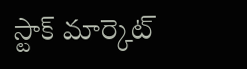స్టాక్ మార్కెట్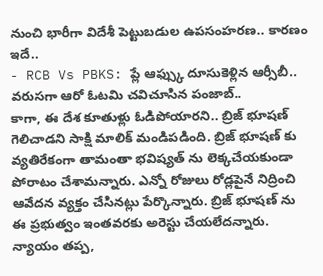నుంచి భారీగా విదేశీ పెట్టుబడుల ఉపసంహరణ.. కారణం ఇదే..
- RCB Vs PBKS: ప్లే ఆఫ్స్కు దూసుకెళ్లిన ఆర్సీబీ.. వరుసగా ఆరో ఓటమి చవిచూసిన పంజాబ్..
కాగా, ఈ దేశ కూతుళ్లు ఓడిపోయారని.. బ్రిజ్ భూషణ్ గెలిచాడని సాక్షి మాలిక్ మండిపడింది. బ్రిజ్ భూషణ్ కు వ్యతిరేకంగా తామంతా భవిష్యత్ ను లెక్కచేయకుండా పోరాటం చేశామన్నారు. ఎన్నో రోజులు రోడ్లపైనే నిద్రించి ఆవేదన వ్యక్తం చేసినట్లు పేర్కొన్నారు. బ్రిజ్ భూషణ్ ను ఈ ప్రభుత్వం ఇంతవరకు అరెస్టు చేయలేదన్నారు. న్యాయం తప్ప,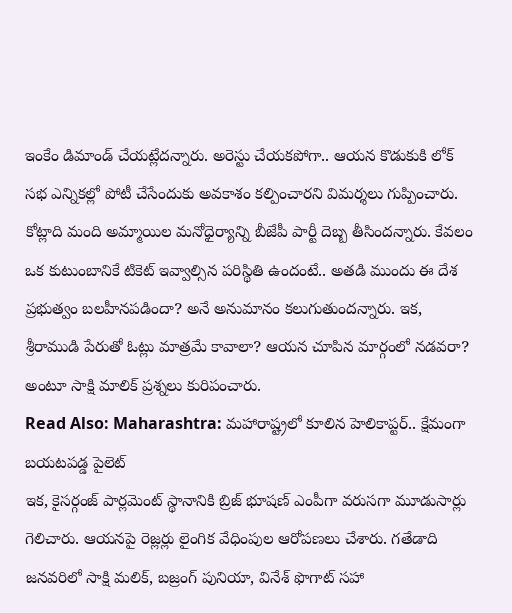ఇంకేం డిమాండ్ చేయట్లేదన్నారు. అరెస్టు చేయకపోగా.. ఆయన కొడుకుకి లోక్ సభ ఎన్నికల్లో పోటీ చేసేందుకు అవకాశం కల్పించారని విమర్శలు గుప్పించారు. కోట్లాది మంది అమ్మాయిల మనోధైర్యాన్ని బీజేపీ పార్టీ దెబ్బ తీసిందన్నారు. కేవలం ఒక కుటుంబానికే టికెట్ ఇవ్వాల్సిన పరిస్థితి ఉందంటే.. అతడి ముందు ఈ దేశ ప్రభుత్వం బలహీనపడిందా? అనే అనుమానం కలుగుతుందన్నారు. ఇక, శ్రీరాముడి పేరుతో ఓట్లు మాత్రమే కావాలా? ఆయన చూపిన మార్గంలో నడవరా? అంటూ సాక్షి మాలిక్ ప్రశ్నలు కురిపంచారు.
Read Also: Maharashtra: మహారాష్ట్రలో కూలిన హెలికాప్టర్.. క్షేమంగా బయటపడ్డ పైలెట్
ఇక, కైసర్గంజ్ పార్లమెంట్ స్థానానికి బ్రిజ్ భూషణ్ ఎంపీగా వరుసగా మూడుసార్లు గెలిచారు. ఆయనపై రెజ్లర్లు లైంగిక వేధింపుల ఆరోపణలు చేశారు. గతేడాది జనవరిలో సాక్షి మలిక్, బజ్రంగ్ పునియా, వినేశ్ ఫొగాట్ సహా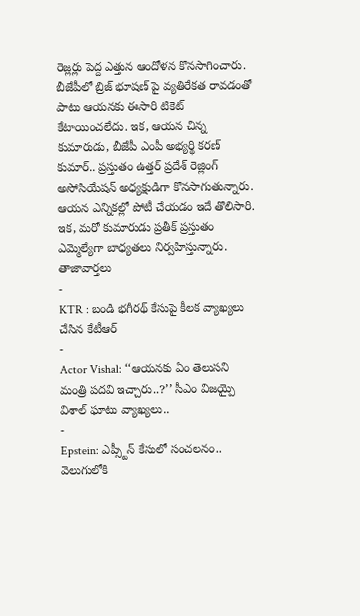రెజ్లర్లు పెద్ద ఎత్తున ఆందోళన కొనసాగించారు. బీజేపీలో బ్రిజ్ భూషణ్ పై వ్యతిరేకత రావడంతో పాటు ఆయనకు ఈసారి టికెట్ కేటాయించలేదు. ఇక, ఆయన చిన్న కుమారుడు, బీజేపీ ఎంపీ అభ్యర్థి కరణ్ కుమార్.. ప్రస్తుతం ఉత్తర్ ప్రదేశ్ రెజ్లింగ్ అసోసియేషన్ అధ్యక్షుడిగా కొనసాగుతున్నారు. ఆయన ఎన్నికల్లో పోటీ చేయడం ఇదే తొలిసారి. ఇక, మరో కుమారుడు ప్రతీక్ ప్రస్తుతం ఎమ్మెల్యేగా బాధ్యతలు నిర్వహిస్తున్నారు.
తాజావార్తలు
-
KTR : బండి భగీరథ్ కేసుపై కీలక వ్యాఖ్యలు చేసిన కేటీఆర్
-
Actor Vishal: ‘‘ఆయనకు ఏం తెలుసని మంత్రి పదవి ఇచ్చారు..?’’ సీఎం విజయ్పై విశాల్ ఘాటు వ్యాఖ్యలు..
-
Epstein: ఎప్స్టీన్ కేసులో సంచలనం.. వెలుగులోకి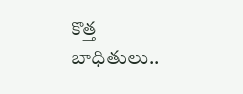కొత్త బాధితులు..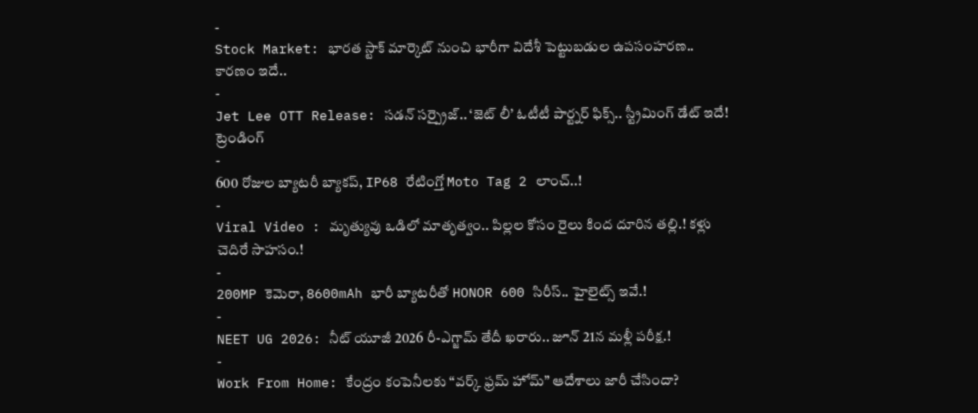-
Stock Market: భారత స్టాక్ మార్కెట్ నుంచి భారీగా విదేశీ పెట్టుబడుల ఉపసంహరణ.. కారణం ఇదే..
-
Jet Lee OTT Release: సడన్ సర్ప్రైజ్.. ‘జెట్ లీ’ ఓటీటీ పార్ట్నర్ ఫిక్స్.. స్ట్రీమింగ్ డేట్ ఇదే!
ట్రెండింగ్
-
600 రోజుల బ్యాటరీ బ్యాకప్, IP68 రేటింగ్తో Moto Tag 2 లాంచ్..!
-
Viral Video : మృత్యువు ఒడిలో మాతృత్వం.. పిల్లల కోసం రైలు కింద దూరిన తల్లి.! కళ్లు చెదిరే సాహసం.!
-
200MP కెమెరా, 8600mAh భారీ బ్యాటరీతో HONOR 600 సిరీస్.. హైలైట్స్ ఇవే.!
-
NEET UG 2026: నీట్ యూజీ 2026 రీ-ఎగ్జామ్ తేదీ ఖరారు.. జూన్ 21న మళ్లీ పరీక్ష.!
-
Work From Home: కేంద్రం కంపెనీలకు “వర్క్ ఫ్రమ్ హోమ్” ఆదేశాలు జారీ చేసిందా?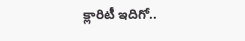క్లారిటీ ఇదిగో..